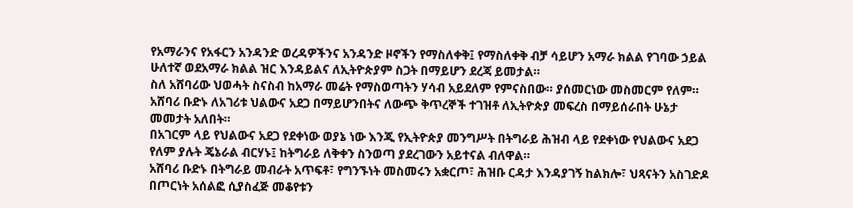የአማራንና የአፋርን አንዳንድ ወረዳዎችንና አንዳንድ ዞኖችን የማስለቀቅ፤ የማስለቀቅ ብቻ ሳይሆን አማራ ክልል የገባው ኃይል ሁለተኛ ወደአማራ ክልል ዝር እንዳይልና ለኢትዮጵያም ስጋት በማይሆን ደረጃ ይመታል።
ስለ አሸባሪው ህወሓት ስናስብ ከአማራ መሬት የማስወጣትን ሃሳብ አይደለም የምናስበው። ያሰመርነው መስመርም የለም። አሸባሪ ቡድኑ ለአገሪቱ ህልውና አደጋ በማይሆንበትና ለውጭ ቅጥረኞች ተገዝቶ ለኢትዮጵያ መፍረስ በማይሰራበት ሁኔታ መመታት አለበት።
በአገርም ላይ የህልውና አደጋ የደቀነው ወያኔ ነው እንጂ የኢትዮጵያ መንግሥት በትግራይ ሕዝብ ላይ የደቀነው የህልውና አደጋ የለም ያሉት ጄኔራል ብርሃኑ፤ ከትግራይ ለቅቀን ስንወጣ ያደረገውን አይተናል ብለዋል።
አሸባሪ ቡድኑ በትግራይ መብራት አጥፍቶ፣ የግንኙነት መስመሩን አቋርጦ፣ ሕዝቡ ርዳታ እንዳያገኝ ከልክሎ፣ ህጻናትን አስገድዶ በጦርነት አሰልፎ ሲያስፈጅ መቆየቱን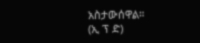አስታውሰዋል።
(ኢ ፕ ድ)